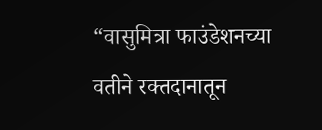“वासुमित्रा फाउंडेशनच्या वतीने रक्तदानातून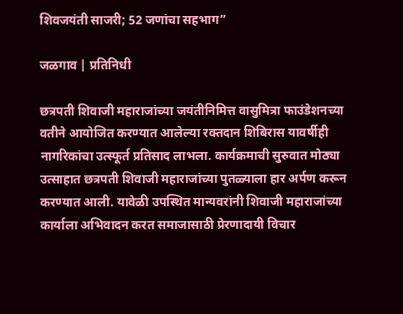शिवजयंती साजरी; 52 जणांचा सहभाग”

जळगाव | प्रतिनिधी

छत्रपती शिवाजी महाराजांच्या जयंतीनिमित्त वासुमित्रा फाउंडेशनच्या वतीने आयोजित करण्यात आलेल्या रक्तदान शिबिरास यावर्षीही नागरिकांचा उत्स्फूर्त प्रतिसाद लाभला. कार्यक्रमाची सुरुवात मोठ्या उत्साहात छत्रपती शिवाजी महाराजांच्या पुतळ्याला हार अर्पण करून करण्यात आली. यावेळी उपस्थित मान्यवरांनी शिवाजी महाराजांच्या कार्याला अभिवादन करत समाजासाठी प्रेरणादायी विचार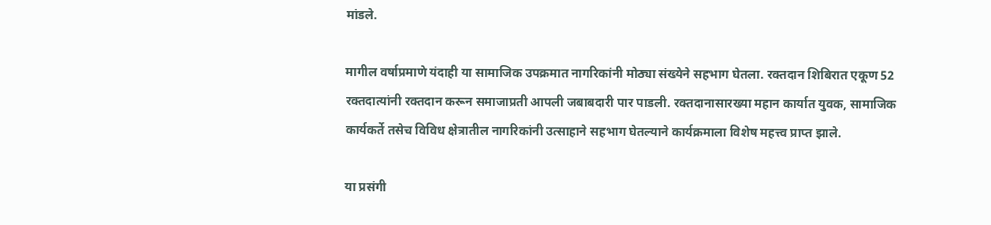मांडले.

मागील वर्षाप्रमाणे यंदाही या सामाजिक उपक्रमात नागरिकांनी मोठ्या संख्येने सहभाग घेतला. रक्तदान शिबिरात एकूण 52 रक्तदात्यांनी रक्तदान करून समाजाप्रती आपली जबाबदारी पार पाडली. रक्तदानासारख्या महान कार्यात युवक, सामाजिक कार्यकर्ते तसेच विविध क्षेत्रातील नागरिकांनी उत्साहाने सहभाग घेतल्याने कार्यक्रमाला विशेष महत्त्व प्राप्त झाले.

या प्रसंगी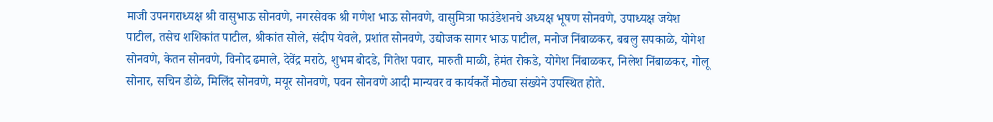माजी उपनगराध्यक्ष श्री वासुभाऊ सोनवणे, नगरसेवक श्री गणेश भाऊ सोनवणे, वासुमित्रा फाउंडेशनचे अध्यक्ष भूषण सोनवणे, उपाध्यक्ष जयेश पाटील, तसेच शशिकांत पाटील, श्रीकांत सोले, संदीप येवले, प्रशांत सोनवणे, उद्योजक सागर भाऊ पाटील, मनोज निंबाळकर, बबलु सपकाळे, योगेश सोनवणे, केतन सोनवणे, विनोद ढमाले, देवेंद्र मराठे, शुभम बोदडे, गितेश पवार, मारुती माळी, हेमंत रोकडे, योगेश निंबाळकर, निलेश निंबाळकर, गोलू सोनार, सचिन डोळे, मिलिंद सोनवणे, मयूर सोनवणे, पवन सोनवणे आदी मान्यवर व कार्यकर्ते मोठ्या संख्येने उपस्थित होते.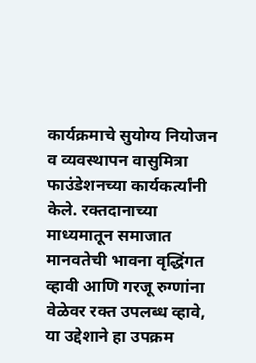कार्यक्रमाचे सुयोग्य नियोजन व व्यवस्थापन वासुमित्रा फाउंडेशनच्या कार्यकर्त्यांनी केले. रक्तदानाच्या माध्यमातून समाजात मानवतेची भावना वृद्धिंगत व्हावी आणि गरजू रुग्णांना वेळेवर रक्त उपलब्ध व्हावे, या उद्देशाने हा उपक्रम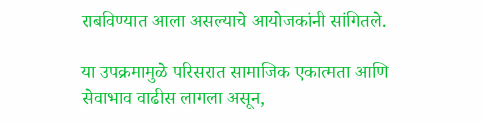राबविण्यात आला असल्याचे आयोजकांनी सांगितले.

या उपक्रमामुळे परिसरात सामाजिक एकात्मता आणि सेवाभाव वाढीस लागला असून,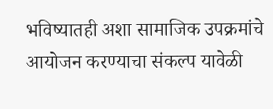भविष्यातही अशा सामाजिक उपक्रमांचे आयोजन करण्याचा संकल्प यावेळी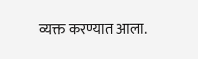व्यक्त करण्यात आला.